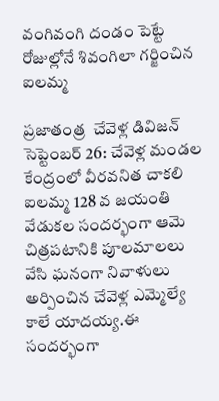వంగివంగి దండం పెట్టే  రోజుల్లోనే శివంగిలా గర్జించిన ఐలమ్మ

ప్రజాతంత్ర  చేవెళ్ల డివిజన్ సెప్టెంబర్ 26: చేవెళ్ల మండల కేంద్రంలో వీరవనిత చాకలి ఐలమ్మ 128 వ జయంతి వేడుకల సందర్భంగా ఆమె చిత్రపటానికి పూలమాలలు వేసి ఘనంగా నివాళులు అర్పించిన చేవెళ్ల ఎమ్మెల్యే కాలే యాదయ్య.ఈ సందర్భంగా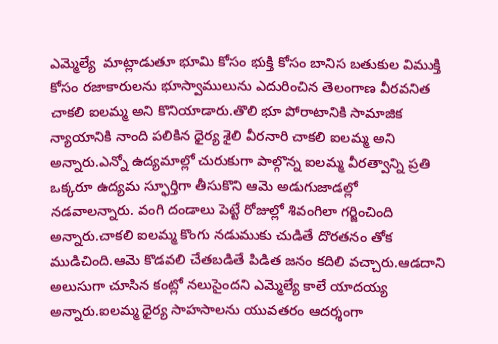ఎమ్మెల్యే  మాట్లాడుతూ భూమి కోసం భుక్తి కోసం బానిస బతుకుల విముక్తి కోసం రజాకారులను భూస్వాములును ఎదురించిన తెలంగాణ వీరవనిత చాకలి ఐలమ్మ అని కొనియాడారు.తొలి భూ పోరాటానికి సామాజిక న్యాయానికి నాంది పలికిన ధైర్య శైలి వీరనారి చాకలి ఐలమ్మ అని అన్నారు.ఎన్నో ఉద్యమాల్లో చురుకుగా పాల్గొన్న ఐలమ్మ వీరత్వాన్ని ప్రతి ఒక్కరూ ఉద్యమ స్ఫూర్తిగా తీసుకొని ఆమె అడుగుజాడల్లో నడవాలన్నారు. వంగి దండాలు పెట్టే రోజుల్లో శివంగిలా గర్జించింది అన్నారు.చాకలి ఐలమ్మ కొంగు నడుముకు చుడితే దొరతనం తోక ముడిచింది.ఆమె కొడవలి చేతబడితే పిడిత జనం కదిలి వచ్చారు.ఆడదాని అలుసుగా చూసిన కంట్లో నలుసైందని ఎమ్మెల్యే కాలే యాదయ్య అన్నారు.ఐలమ్మ ధైర్య సాహసాలను యువతరం ఆదర్శంగా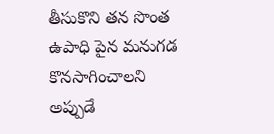తీసుకొని తన సొంత ఉపాధి పైన మనుగడ కొనసాగించాలని అప్పుడే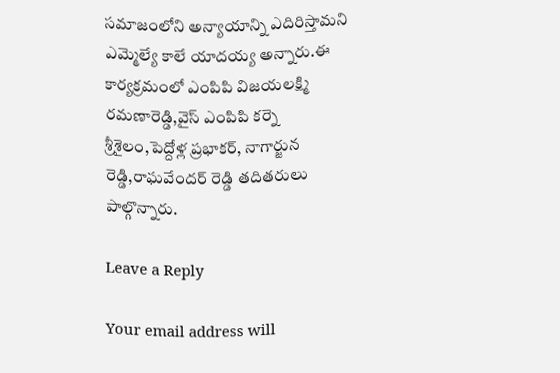సమాజంలోని అన్యాయాన్ని ఎదిరిస్తామని ఎమ్మెల్యే కాలే యాదయ్య అన్నారు.ఈ కార్యక్రమంలో ఎంపిపి విజయలక్ష్మి రమణారెడ్డి,వైస్ ఎంపిపి కర్నె శ్రీశైలం,పెద్దోళ్ల ప్రభాకర్, నాగార్జున రెడ్డి,రాఘవేందర్ రెడ్డి తదితరులు పాల్గొన్నారు.

Leave a Reply

Your email address will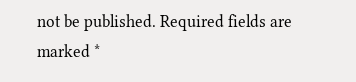not be published. Required fields are marked *